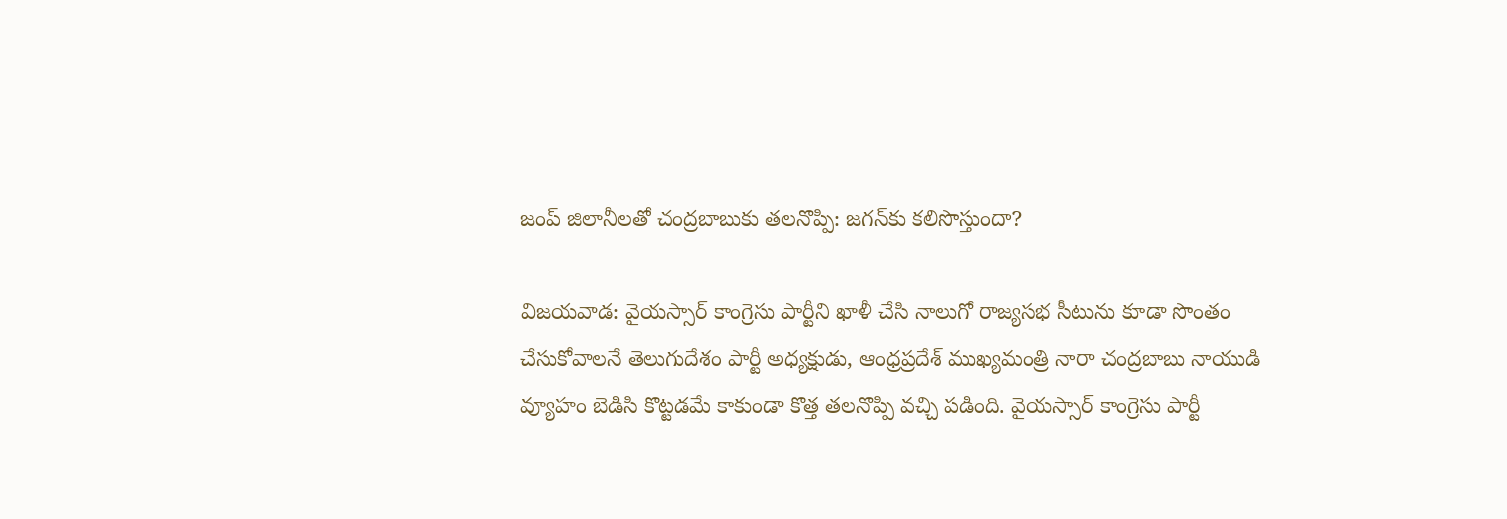జంప్ జిలానీలతో చంద్రబాబుకు తలనొప్పి: జగన్‌కు కలిసొస్తుందా?

విజయవాడ: వైయస్సార్ కాంగ్రెసు పార్టీని ఖాళీ చేసి నాలుగో రాజ్యసభ సీటును కూడా సొంతం చేసుకోవాలనే తెలుగుదేశం పార్టీ అధ్యక్షుడు, ఆంధ్రప్రదేశ్ ముఖ్యమంత్రి నారా చంద్రబాబు నాయుడి వ్యూహం బెడిసి కొట్టడమే కాకుండా కొత్త తలనొప్పి వచ్చి పడింది. వైయస్సార్ కాంగ్రెసు పార్టీ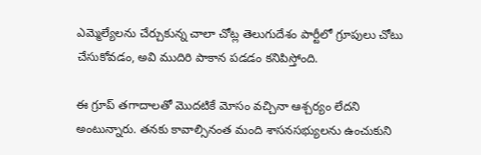ఎమ్మెల్యేలను చేర్చుకున్న చాలా చోట్ల తెలుగుదేశం పార్టీలో గ్రూపులు చోటు చేసుకోవడం, అవి ముదిరి పాకాన పడడం కనిపిస్తోంది.

ఈ గ్రూప్ తగాదాలతో మొదటికే మోసం వచ్చినా ఆశ్చర్యం లేదని అంటున్నారు. తనకు కావాల్సినంత మంది శాసనసభ్యులను ఉంచుకుని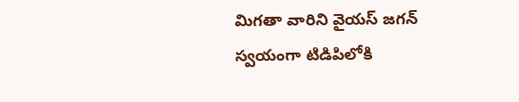మిగతా వారిని వైయస్ జగన్ స్వయంగా టిడిపిలోకి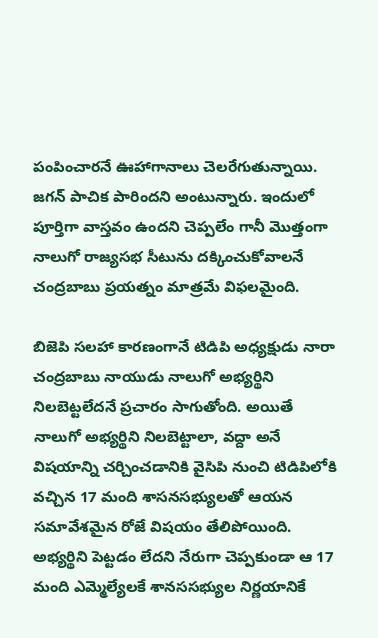పంపించారనే ఊహాగానాలు చెలరేగుతున్నాయి. జగన్ పాచిక పారిందని అంటున్నారు. ఇందులో పూర్తిగా వాస్తవం ఉందని చెప్పలేం గానీ మొత్తంగా నాలుగో రాజ్యసభ సీటును దక్కించుకోవాలనే చంద్రబాబు ప్రయత్నం మాత్రమే విఫలమైంది.

బిజెపి సలహా కారణంగానే టిడిపి అధ్యక్షుడు నారా చంద్రబాబు నాయుడు నాలుగో అభ్యర్థిని నిలబెట్టలేదనే ప్రచారం సాగుతోంది. అయితే నాలుగో అభ్యర్థిని నిలబెట్టాలా, వద్దా అనే విషయాన్ని చర్చించడానికి వైసిపి నుంచి టిడిపిలోకి వచ్చిన 17 మంది శాసనసభ్యులతో ఆయన సమావేశమైన రోజే విషయం తేలిపోయింది. అభ్యర్థిని పెట్టడం లేదని నేరుగా చెప్పకుండా ఆ 17 మంది ఎమ్మెల్యేలకే శానససభ్యుల నిర్ణయానికే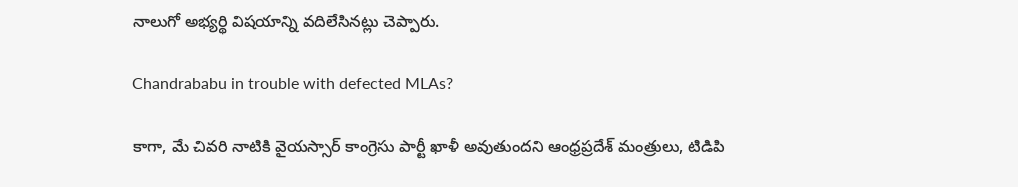నాలుగో అభ్యర్థి విషయాన్ని వదిలేసినట్లు చెప్పారు.

Chandrababu in trouble with defected MLAs?

కాగా, మే చివరి నాటికి వైయస్సార్ కాంగ్రెసు పార్టీ ఖాళీ అవుతుందని ఆంధ్రప్రదేశ్ మంత్రులు, టిడిపి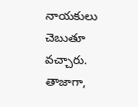నాయకులు చెబుతూ వచ్చారు. తాజాగా,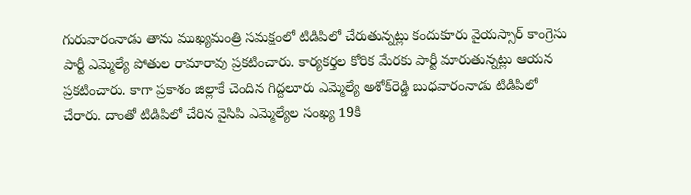గురువారంనాడు తాను ముఖ్యమంత్రి సమక్షంలో టిడిపిలో చేరుతున్నట్లు కందుకూరు వైయస్సార్ కాంగ్రెసు పార్టీ ఎమ్మెల్యే పోతుల రామారావు ప్రకటించారు. కార్యకర్తల కోరిక మేరకు పార్టీ మారుతున్నట్లు ఆయన ప్రకటించారు. కాగా ప్రకాశం జిల్లాకే చెందిన గిద్దలూరు ఎమ్మెల్యే అశోక్‌రెడ్డి బుధవారంనాడు టిడిపిలో చేరారు. దాంతో టిడిపిలో చేరిన వైసిపి ఎమ్మెల్యేల సంఖ్య 19కి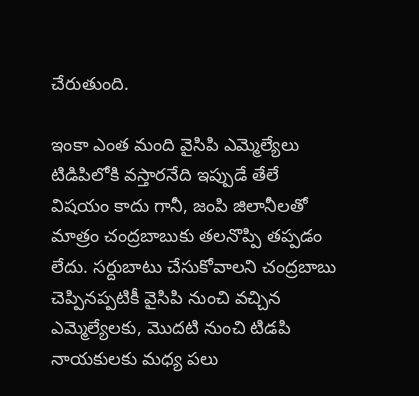చేరుతుంది.

ఇంకా ఎంత మంది వైసిపి ఎమ్మెల్యేలు టిడిపిలోకి వస్తారనేది ఇప్పుడే తేలే విషయం కాదు గానీ, జంపి జిలానీలతో మాత్రం చంద్రబాబుకు తలనొప్పి తప్పడం లేదు. సర్దుబాటు చేసుకోవాలని చంద్రబాబు చెప్పినప్పటికీ వైసిపి నుంచి వచ్చిన ఎమ్మెల్యేలకు, మొదటి నుంచి టిడపి నాయకులకు మధ్య పలు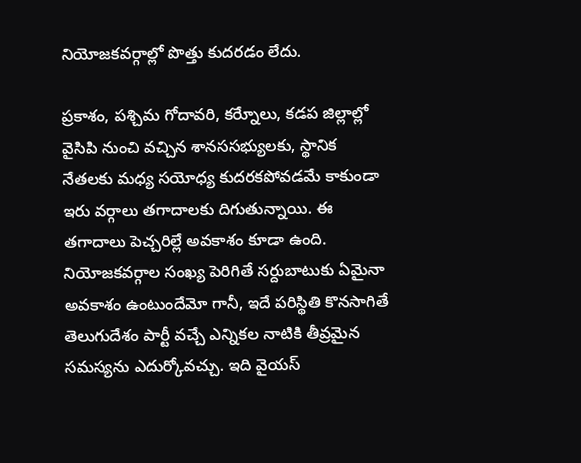నియోజకవర్గాల్లో పొత్తు కుదరడం లేదు.

ప్రకాశం, పశ్చిమ గోదావరి, కర్నేూలు, కడప జిల్లాల్లో వైసిపి నుంచి వచ్చిన శానససభ్యులకు, స్థానిక నేతలకు మధ్య సయోధ్య కుదరకపోవడమే కాకుండా ఇరు వర్గాలు తగాదాలకు దిగుతున్నాయి. ఈ తగాదాలు పెచ్చరిల్లే అవకాశం కూడా ఉంది. నియోజకవర్గాల సంఖ్య పెరిగితే సర్దుబాటుకు ఏమైనా అవకాశం ఉంటుందేమో గానీ, ఇదే పరిస్థితి కొనసాగితే తెలుగుదేశం పార్టీ వచ్చే ఎన్నికల నాటికి తీవ్రమైన సమస్యను ఎదుర్కోవచ్చు. ఇది వైయస్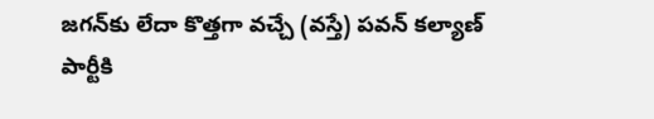జగన్‌కు లేదా కొత్తగా వచ్చే (వస్తే) పవన్ కల్యాణ్ పార్టీకి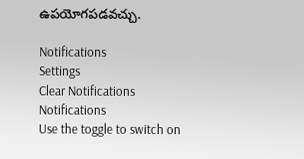ఉపయోగపడవచ్చు.

Notifications
Settings
Clear Notifications
Notifications
Use the toggle to switch on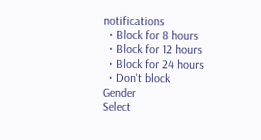notifications
  • Block for 8 hours
  • Block for 12 hours
  • Block for 24 hours
  • Don't block
Gender
Select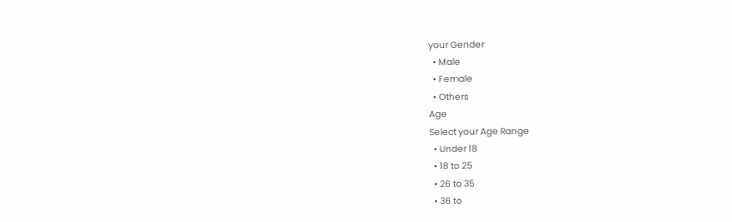your Gender
  • Male
  • Female
  • Others
Age
Select your Age Range
  • Under 18
  • 18 to 25
  • 26 to 35
  • 36 to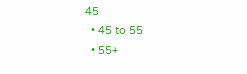45
  • 45 to 55
  • 55+